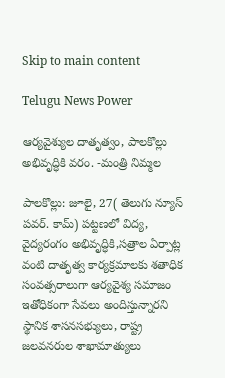Skip to main content

Telugu News Power

ఆర్యవైశ్యుల దాతృత్వం, పాలకొల్లు అభివృద్ధికి వరం. -మంత్రి నిమ్మల

పాలకొల్లు: జూలై, 27( తెలుగు న్యూస్ పవర్. కామ్) పట్టణలో విద్య, వైద్యరంగం అభివృద్ధికి,సత్రాల ఏర్పాట్ల వంటి దాతృత్వ కార్యక్రమాలకు శతాధిక సంవత్సరాలుగా ఆర్యవైశ్య సమాజం ఇతోధికంగా సేవలు అందిస్తున్నారని స్థానిక శాసనసభ్యులు, రాష్ట్ర జలవనరుల శాఖామాత్యులు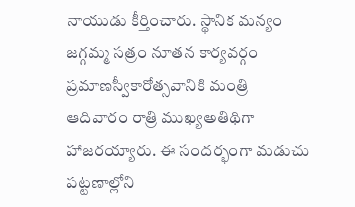నాయుడు కీర్తించారు. స్థానిక మన్యం జగ్గమ్మ సత్రం నూతన కార్యవర్గం ప్రమాణస్వీకారోత్సవానికి మంత్రి ఆదివారం రాత్రి ముఖ్యఅతిథిగా హాజరయ్యారు. ఈ సందర్భంగా మడుచు పట్టణాల్లోని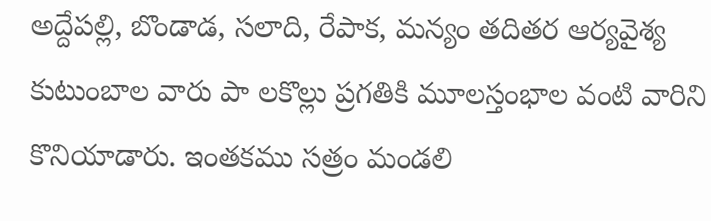అద్దేపల్లి, బొండాడ, సలాది, రేపాక, మన్యం తదితర ఆర్యవైశ్య కుటుంబాల వారు పా లకొల్లు ప్రగతికి మూలస్తంభాల వంటి వారిని కొనియాడారు. ఇంతకము సత్రం మండలి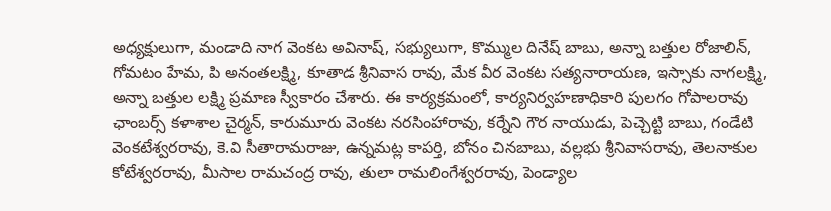అధ్యక్షులుగా, మండాది నాగ వెంకట అవినాష్, సభ్యులుగా, కొమ్ముల దినేష్ బాబు, అన్నా బత్తుల రోజాలిన్, గోమటం హేమ, పి అనంతలక్ష్మి, కూతాడ శ్రీనివాస రావు, మేక వీర వెంకట సత్యనారాయణ, ఇస్సాకు నాగలక్ష్మి, అన్నా బత్తుల లక్ష్మి ప్రమాణ స్వీకారం చేశారు. ఈ కార్యక్రమంలో, కార్యనిర్వహణాధికారి పులగం గోపాలరావు ఛాంబర్స్ కళాశాల చైర్మన్, కారుమూరు వెంకట నరసింహారావు, కర్నేని గౌర నాయుడు, పెచ్చెట్టి బాబు, గండేటి వెంకటేశ్వరరావు, కె.వి సీతారామరాజు, ఉన్నమట్ల కాపర్తి, బోనం చినబాబు, వల్లభు శ్రీనివాసరావు, తెలనాకుల కోటేశ్వరరావు, మీసాల రామచంద్ర రావు, తులా రామలింగేశ్వరరావు, పెండ్యాల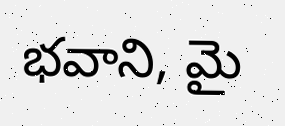భవాని, మై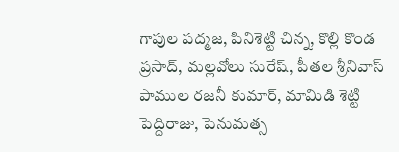గాపుల పద్మజ, పినిశెట్టి చిన్న, కొల్లి కొండ ప్రసాద్, మల్లవోలు సురేష్, పీతల శ్రీనివాస్ పాముల రజనీ కుమార్, మామిడి శెట్టి పెద్దిరాజు, పెనుమత్స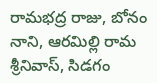రామభద్ర రాజు, బోనం నాని, ఆరమిల్లి రామ శ్రీనివాస్, సిడగం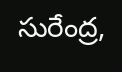సురేంద్ర,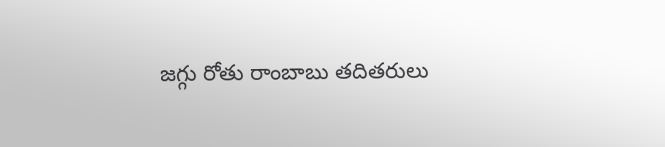జగ్గు రోతు రాంబాబు తదితరులు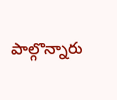పాల్గొన్నారు